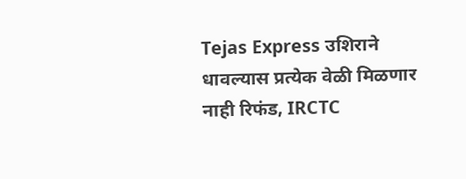Tejas Express उशिराने धावल्यास प्रत्येक वेळी मिळणार नाही रिफंड, IRCTC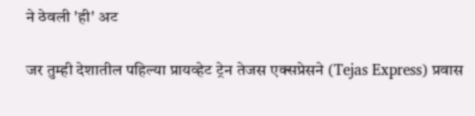ने ठेवली 'ही' अट

जर तुम्ही देशातील पहिल्या प्रायव्हेट ट्रेन तेजस एक्सप्रेसने (Tejas Express) प्रवास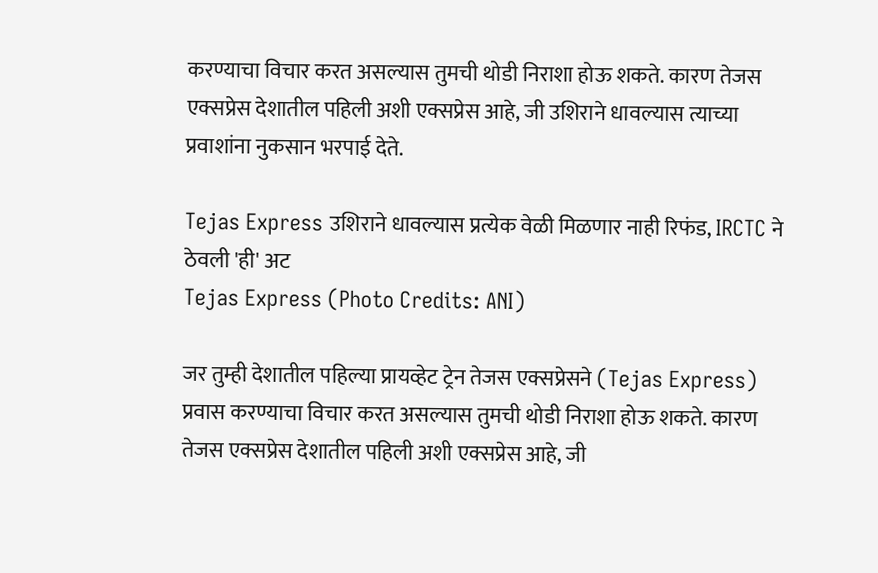करण्याचा विचार करत असल्यास तुमची थोडी निराशा होऊ शकते. कारण तेजस एक्सप्रेस देशातील पहिली अशी एक्सप्रेस आहे, जी उशिराने धावल्यास त्याच्या प्रवाशांना नुकसान भरपाई देते.

Tejas Express उशिराने धावल्यास प्रत्येक वेळी मिळणार नाही रिफंड, IRCTC ने ठेवली 'ही' अट
Tejas Express (Photo Credits: ANI)

जर तुम्ही देशातील पहिल्या प्रायव्हेट ट्रेन तेजस एक्सप्रेसने (Tejas Express) प्रवास करण्याचा विचार करत असल्यास तुमची थोडी निराशा होऊ शकते. कारण तेजस एक्सप्रेस देशातील पहिली अशी एक्सप्रेस आहे, जी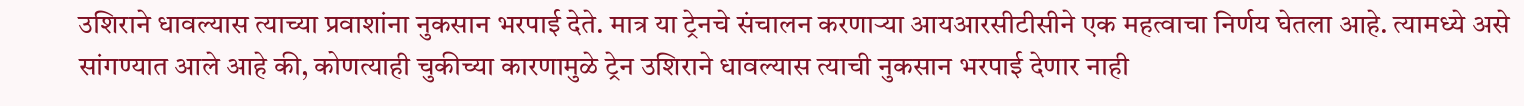उशिराने धावल्यास त्याच्या प्रवाशांना नुकसान भरपाई देते. मात्र या ट्रेनचे संचालन करणाऱ्या आयआरसीटीसीने एक महत्वाचा निर्णय घेतला आहे. त्यामध्ये असे सांगण्यात आले आहे की, कोणत्याही चुकीच्या कारणामुळे ट्रेन उशिराने धावल्यास त्याची नुकसान भरपाई देणार नाही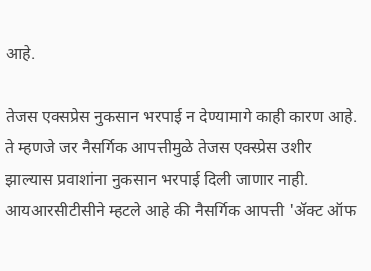आहे.

तेजस एक्सप्रेस नुकसान भरपाई न देण्यामागे काही कारण आहे. ते म्हणजे जर नैसर्गिक आपत्तीमुळे तेजस एक्स्प्रेस उशीर झाल्यास प्रवाशांना नुकसान भरपाई दिली जाणार नाही. आयआरसीटीसीने म्हटले आहे की नैसर्गिक आपत्ती 'अ‍ॅक्ट ऑफ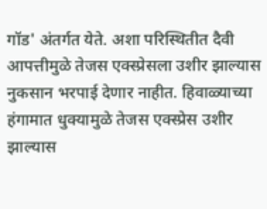गॉड' अंतर्गत येते. अशा परिस्थितीत दैवी आपत्तीमुळे तेजस एक्स्प्रेसला उशीर झाल्यास नुकसान भरपाई देणार नाहीत. हिवाळ्याच्या हंगामात धुक्यामुळे तेजस एक्स्प्रेस उशीर झाल्यास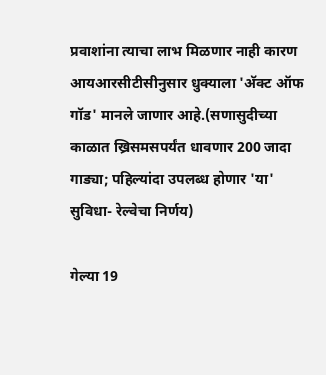प्रवाशांना त्याचा लाभ मिळणार नाही कारण आयआरसीटीसीनुसार धुक्याला 'अ‍ॅक्ट ऑफ गॉड' मानले जाणार आहे.(सणासुदीच्या काळात ख्रिसमसपर्यंत धावणार 200 जादा गाड्या; पहिल्यांदा उपलब्ध होणार 'या' सुविधा- रेल्वेचा निर्णय)

गेल्या 19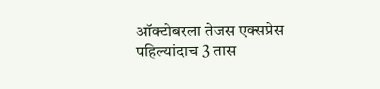ऑक्टोबरला तेजस एक्सप्रेस पहिल्यांदाच 3 तास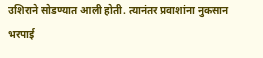उशिराने सोडण्यात आली होती. त्यानंतर प्रवाशांना नुकसान भरपाई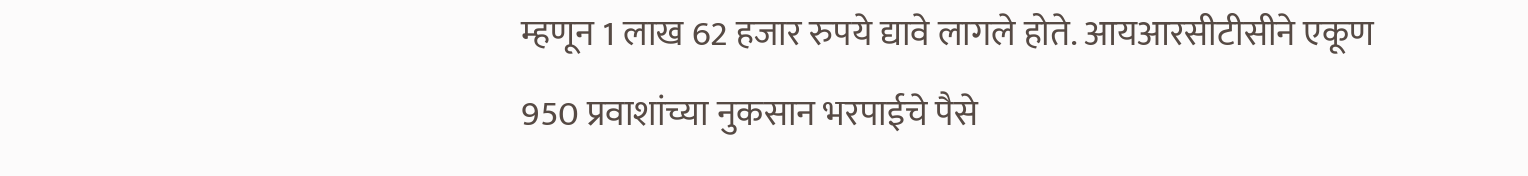म्हणून 1 लाख 62 हजार रुपये द्यावे लागले होते. आयआरसीटीसीने एकूण 950 प्रवाशांच्या नुकसान भरपाईचे पैसे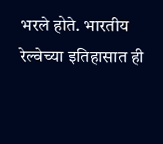भरले होते. भारतीय रेल्वेच्या इतिहासात ही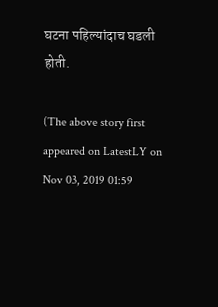घटना पहिल्यांदाच घडली होती.

(The above story first appeared on LatestLY on Nov 03, 2019 01:59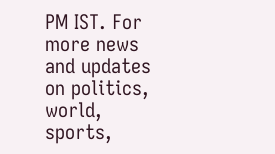PM IST. For more news and updates on politics, world, sports,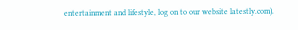entertainment and lifestyle, log on to our website latestly.com).